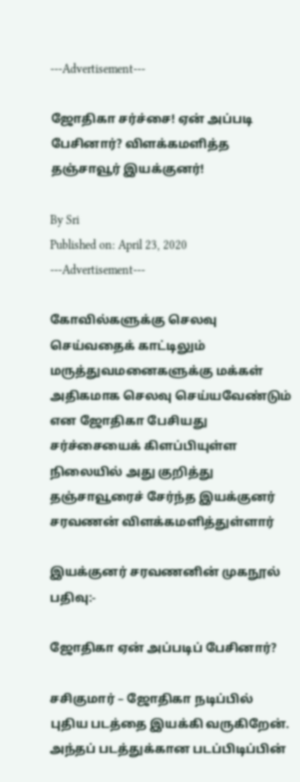---Advertisement---

ஜோதிகா சர்ச்சை! ஏன் அப்படி பேசினார்? விளக்கமளித்த தஞ்சாவூர் இயக்குனர்!

By Sri
Published on: April 23, 2020
---Advertisement---

கோவில்களுக்கு செலவு செய்வதைக் காட்டிலும் மருத்துவமனைகளுக்கு மக்கள் அதிகமாக செலவு செய்யவேண்டும் என ஜோதிகா பேசியது சர்ச்சையைக் கிளப்பியுள்ள நிலையில் அது குறித்து தஞ்சாவூரைச் சேர்ந்த இயக்குனர் சரவணன் விளக்கமளித்துள்ளார்

இயக்குனர் சரவணனின் முகநூல் பதிவு:-

ஜோதிகா ஏன் அப்படிப் பேசினார்?

சசிகுமார் – ஜோதிகா நடிப்பில் புதிய படத்தை இயக்கி வருகிறேன். அந்தப் படத்துக்கான படப்பிடிப்பின்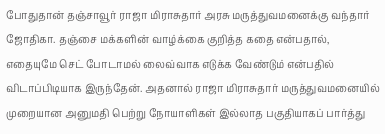போதுதான் தஞ்சாவூர் ராஜா மிராசுதார் அரசு மருத்துவமனைக்கு வந்தார் ஜோதிகா. தஞ்சை மக்களின் வாழ்க்கை குறித்த கதை என்பதால், எதையுமே செட் போடாமல் லைவ்வாக எடுக்க வேண்டும் என்பதில் விடாப்பிடியாக இருந்தேன். அதனால் ராஜா மிராசுதார் மருத்துவமனையில் முறையான அனுமதி பெற்று நோயாளிகள் இல்லாத பகுதியாகப் பார்த்து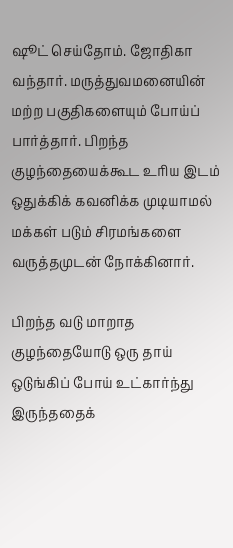ஷூட் செய்தோம். ஜோதிகா வந்தார். மருத்துவமனையின் மற்ற பகுதிகளையும் போய்ப் பார்த்தார். பிறந்த குழந்தையைக்கூட உரிய இடம் ஒதுக்கிக் கவனிக்க முடியாமல் மக்கள் படும் சிரமங்களை வருத்தமுடன் நோக்கினார்.

பிறந்த வடு மாறாத குழந்தையோடு ஒரு தாய் ஒடுங்கிப் போய் உட்கார்ந்து இருந்ததைக்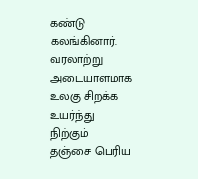கண்டு கலங்கினார். வரலாற்று அடையாளமாக உலகு சிறக்க உயர்ந்து நிற்கும் தஞ்சை பெரிய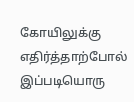கோயிலுக்கு எதிர்த்தாற்போல் இப்படியொரு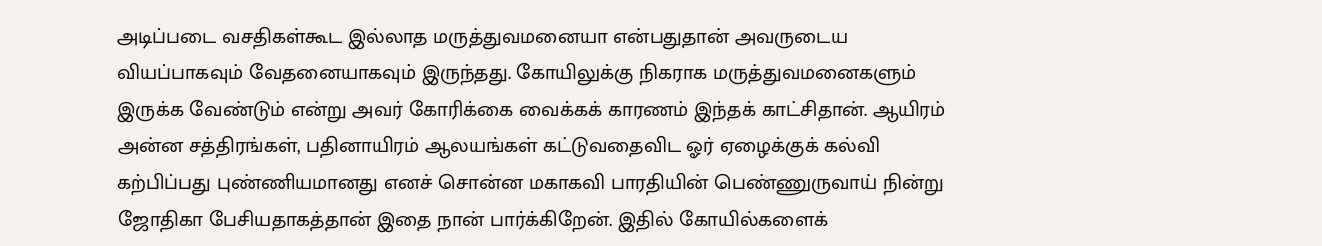அடிப்படை வசதிகள்கூட இல்லாத மருத்துவமனையா என்பதுதான் அவருடைய வியப்பாகவும் வேதனையாகவும் இருந்தது. கோயிலுக்கு நிகராக மருத்துவமனைகளும் இருக்க வேண்டும் என்று அவர் கோரிக்கை வைக்கக் காரணம் இந்தக் காட்சிதான். ஆயிரம் அன்ன சத்திரங்கள், பதினாயிரம் ஆலயங்கள் கட்டுவதைவிட ஓர் ஏழைக்குக் கல்வி கற்பிப்பது புண்ணியமானது எனச் சொன்ன மகாகவி பாரதியின் பெண்ணுருவாய் நின்று ஜோதிகா பேசியதாகத்தான் இதை நான் பார்க்கிறேன். இதில் கோயில்களைக்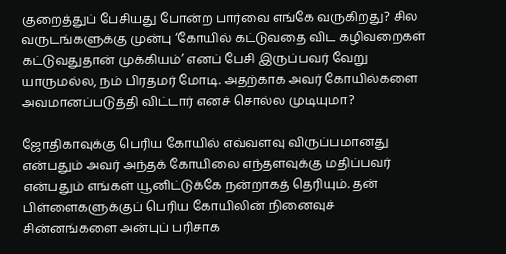குறைத்துப் பேசியது போன்ற பார்வை எங்கே வருகிறது? சில வருடங்களுக்கு முன்பு ‘கோயில் கட்டுவதை விட கழிவறைகள் கட்டுவதுதான் முக்கியம்’ எனப் பேசி இருப்பவர் வேறு யாருமல்ல, நம் பிரதமர் மோடி. அதற்காக அவர் கோயில்களை அவமானப்படுத்தி விட்டார் எனச் சொல்ல முடியுமா?

ஜோதிகாவுக்கு பெரிய கோயில் எவ்வளவு விருப்பமானது என்பதும் அவர் அந்தக் கோயிலை எந்தளவுக்கு மதிப்பவர் என்பதும் எங்கள் யூனிட்டுக்கே நன்றாகத் தெரியும். தன் பிள்ளைகளுக்குப் பெரிய கோயிலின் நினைவுச் சின்னங்களை அன்புப் பரிசாக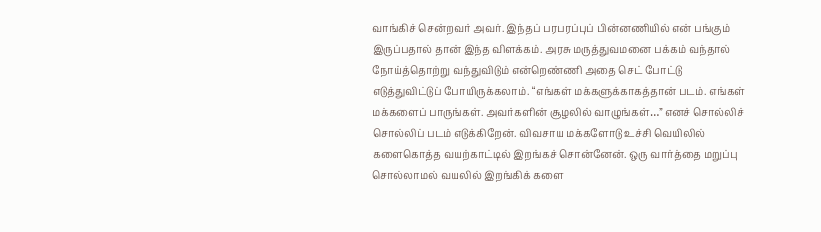வாங்கிச் சென்றவர் அவர். இந்தப் பரபரப்புப் பின்னணியில் என் பங்கும் இருப்பதால் தான் இந்த விளக்கம். அரசு மருத்துவமனை பக்கம் வந்தால் நோய்த்தொற்று வந்துவிடும் என்றெண்ணி அதை செட் போட்டு எடுத்துவிட்டுப் போயிருக்கலாம். “எங்கள் மக்களுக்காகத்தான் படம். எங்கள் மக்களைப் பாருங்கள். அவர்களின் சூழலில் வாழுங்கள்…” எனச் சொல்லிச் சொல்லிப் படம் எடுக்கிறேன். விவசாய மக்களோடு உச்சி வெயிலில் களைகொத்த வயற்காட்டில் இறங்கச் சொன்னேன். ஒரு வார்த்தை மறுப்பு சொல்லாமல் வயலில் இறங்கிக் களை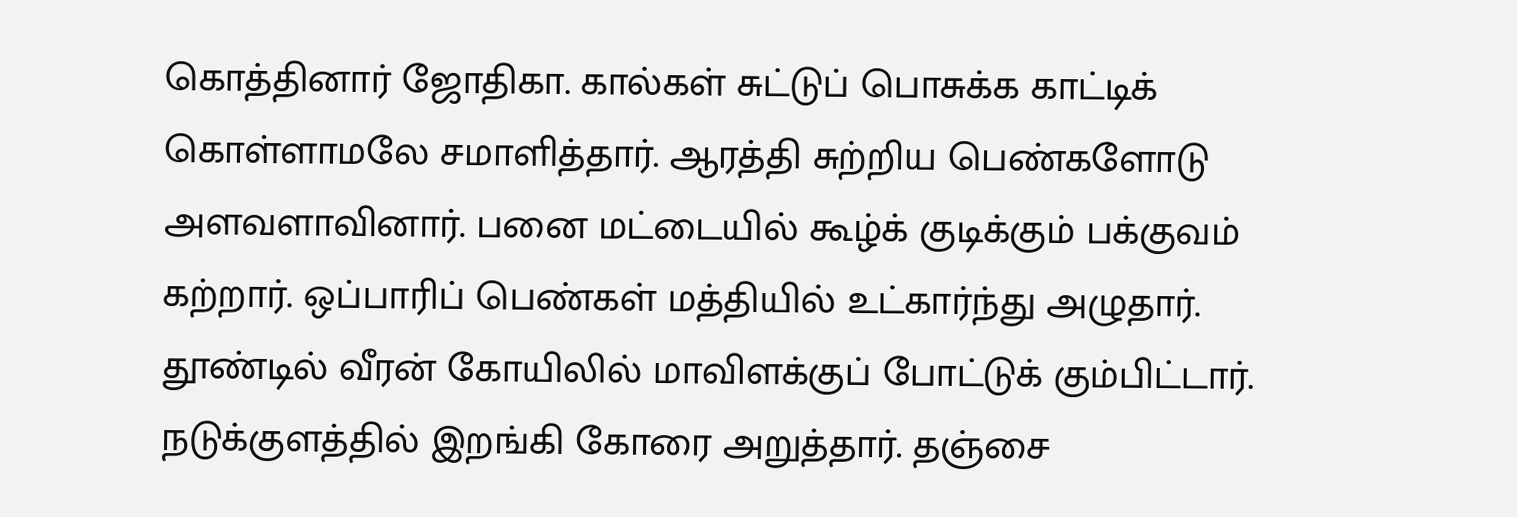கொத்தினார் ஜோதிகா. கால்கள் சுட்டுப் பொசுக்க காட்டிக் கொள்ளாமலே சமாளித்தார். ஆரத்தி சுற்றிய பெண்களோடு அளவளாவினார். பனை மட்டையில் கூழ்க் குடிக்கும் பக்குவம் கற்றார். ஒப்பாரிப் பெண்கள் மத்தியில் உட்கார்ந்து அழுதார். தூண்டில் வீரன் கோயிலில் மாவிளக்குப் போட்டுக் கும்பிட்டார். நடுக்குளத்தில் இறங்கி கோரை அறுத்தார். தஞ்சை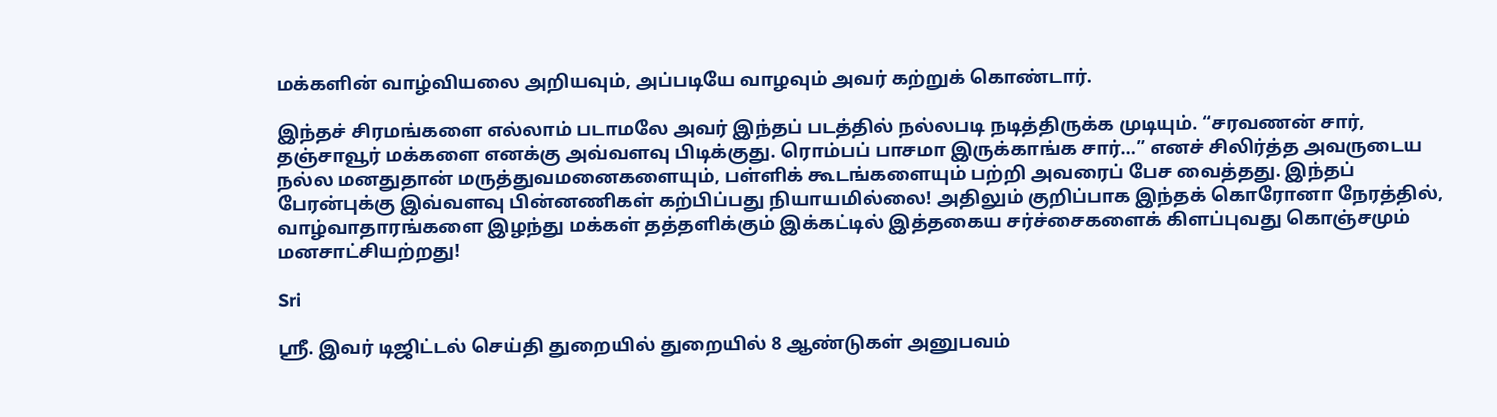மக்களின் வாழ்வியலை அறியவும், அப்படியே வாழவும் அவர் கற்றுக் கொண்டார்.

இந்தச் சிரமங்களை எல்லாம் படாமலே அவர் இந்தப் படத்தில் நல்லபடி நடித்திருக்க முடியும். “சரவணன் சார், தஞ்சாவூர் மக்களை எனக்கு அவ்வளவு பிடிக்குது. ரொம்பப் பாசமா இருக்காங்க சார்…” எனச் சிலிர்த்த அவருடைய நல்ல மனதுதான் மருத்துவமனைகளையும், பள்ளிக் கூடங்களையும் பற்றி அவரைப் பேச வைத்தது. இந்தப் பேரன்புக்கு இவ்வளவு பின்னணிகள் கற்பிப்பது நியாயமில்லை! அதிலும் குறிப்பாக இந்தக் கொரோனா நேரத்தில், வாழ்வாதாரங்களை இழந்து மக்கள் தத்தளிக்கும் இக்கட்டில் இத்தகைய சர்ச்சைகளைக் கிளப்புவது கொஞ்சமும் மனசாட்சியற்றது!

Sri

ஸ்ரீ. இவர் டிஜிட்டல் செய்தி துறையில் துறையில் 8 ஆண்டுகள் அனுபவம்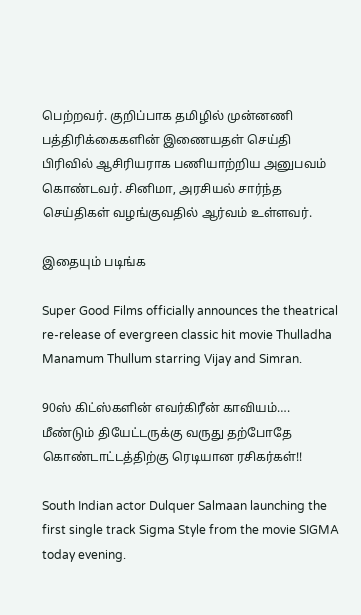பெற்றவர். குறிப்பாக தமிழில் முன்னணி பத்திரிக்கைகளின் இணையதள் செய்தி பிரிவில் ஆசிரியராக பணியாற்றிய அனுபவம் கொண்டவர். சினிமா, அரசியல் சார்ந்த செய்திகள் வழங்குவதில் ஆர்வம் உள்ளவர்.

இதையும் படிங்க

Super Good Films officially announces the theatrical re-release of evergreen classic hit movie Thulladha Manamum Thullum starring Vijay and Simran.

90ஸ் கிட்ஸ்களின் எவர்கிரீன் காவியம்…. மீண்டும் தியேட்டருக்கு வருது தற்போதே கொண்டாட்டத்திற்கு ரெடியான ரசிகர்கள்!!

South Indian actor Dulquer Salmaan launching the first single track Sigma Style from the movie SIGMA today evening.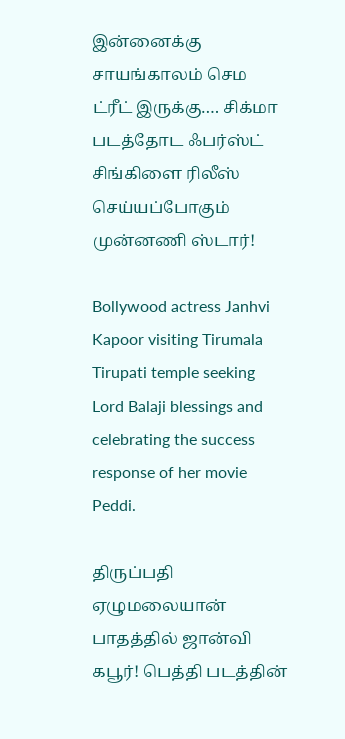இன்னைக்கு சாயங்காலம் செம ட்ரீட் இருக்கு…. சிக்மா படத்தோட ஃபர்ஸ்ட் சிங்கிளை ரிலீஸ் செய்யப்போகும் முன்னணி ஸ்டார்!

Bollywood actress Janhvi Kapoor visiting Tirumala Tirupati temple seeking Lord Balaji blessings and celebrating the success response of her movie Peddi.

திருப்பதி ஏழுமலையான் பாதத்தில் ஜான்வி கபூர்! பெத்தி படத்தின்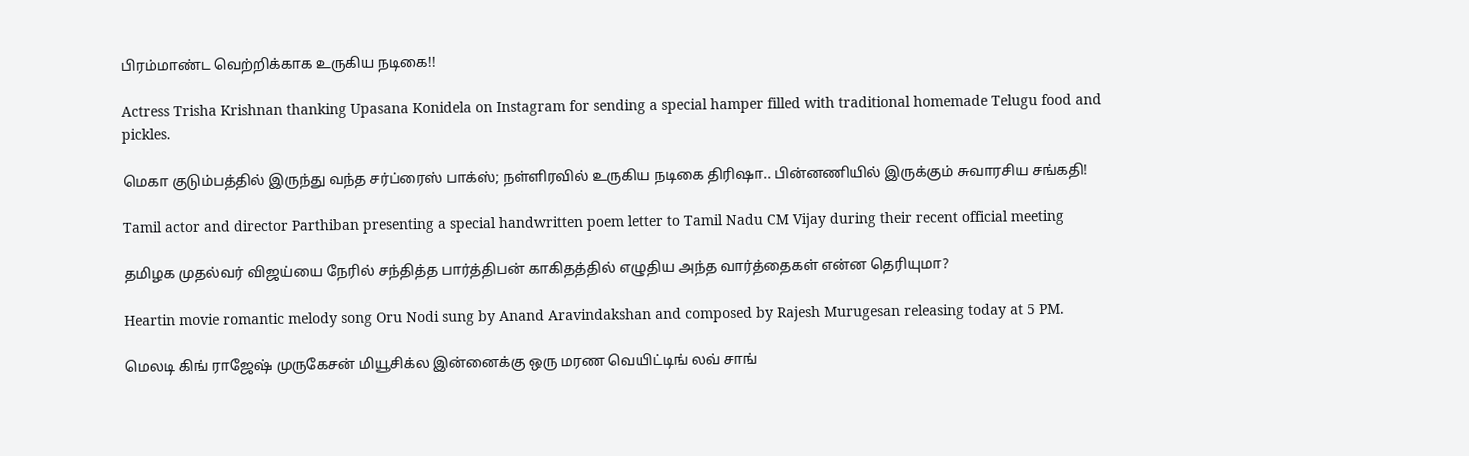பிரம்மாண்ட வெற்றிக்காக உருகிய நடிகை!!

Actress Trisha Krishnan thanking Upasana Konidela on Instagram for sending a special hamper filled with traditional homemade Telugu food and pickles.

மெகா குடும்பத்தில் இருந்து வந்த சர்ப்ரைஸ் பாக்ஸ்; நள்ளிரவில் உருகிய நடிகை திரிஷா.. பின்னணியில் இருக்கும் சுவாரசிய சங்கதி!

Tamil actor and director Parthiban presenting a special handwritten poem letter to Tamil Nadu CM Vijay during their recent official meeting

தமிழக முதல்வர் விஜய்யை நேரில் சந்தித்த பார்த்திபன் காகிதத்தில் எழுதிய அந்த வார்த்தைகள் என்ன தெரியுமா?

Heartin movie romantic melody song Oru Nodi sung by Anand Aravindakshan and composed by Rajesh Murugesan releasing today at 5 PM.

மெலடி கிங் ராஜேஷ் முருகேசன் மியூசிக்ல இன்னைக்கு ஒரு மரண வெயிட்டிங் லவ் சாங்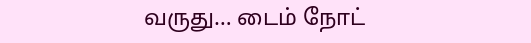வருது… டைம் நோட்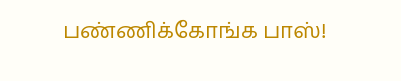பண்ணிக்கோங்க பாஸ்!